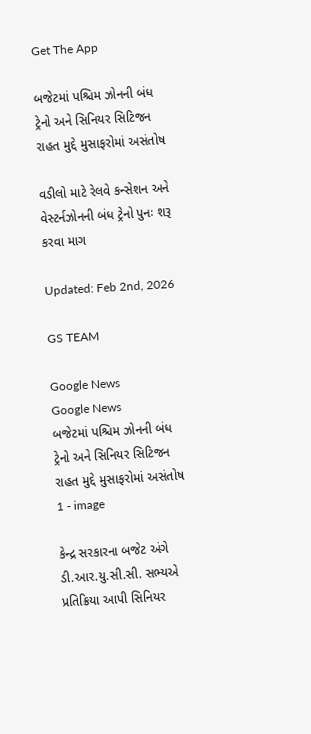Get The App

બજેટમાં પશ્ચિમ ઝોનની બંધ ટ્રેનો અને સિનિયર સિટિજન રાહત મુદ્દે મુસાફરોમાં અસંતોષ

વડીલો માટે રેલવે કન્સેશન અને વેસ્ટર્નઝોનની બંધ ટ્રેનો પુનઃ શરૂ કરવા માગ

Updated: Feb 2nd, 2026

GS TEAM

Google News
Google News
બજેટમાં પશ્ચિમ ઝોનની બંધ ટ્રેનો અને સિનિયર સિટિજન રાહત મુદ્દે મુસાફરોમાં અસંતોષ 1 - image

કેન્દ્ર સરકારના બજેટ અંગે ડી.આર.યુ.સી.સી. સભ્યએ પ્રતિક્રિયા આપી સિનિયર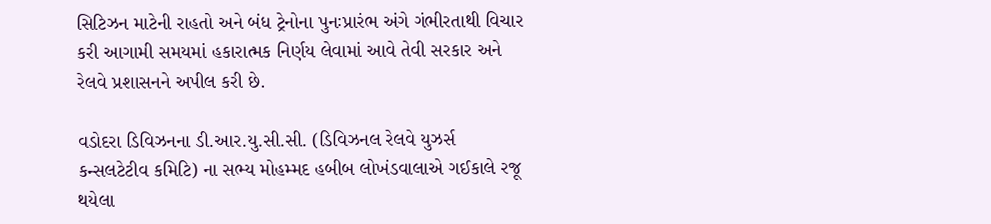સિટિઝન માટેની રાહતો અને બંધ ટ્રેનોના પુનઃપ્રારંભ અંગે ગંભીરતાથી વિચાર કરી આગામી સમયમાં હકારાત્મક નિર્ણય લેવામાં આવે તેવી સરકાર અને રેલવે પ્રશાસનને અપીલ કરી છે.

વડોદરા ડિવિઝનના ડી.આર.યુ.સી.સી. (ડિવિઝનલ રેલવે યુઝર્સ કન્સલટેટીવ કમિટિ) ના સભ્ય મોહમ્મદ હબીબ લોખંડવાલાએ ગઈકાલે રજૂ થયેલા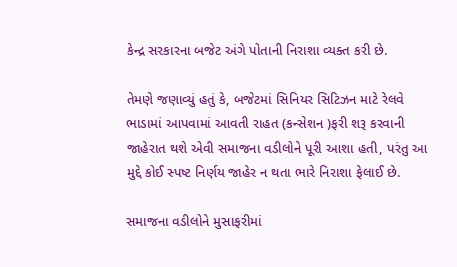કેન્દ્ર સરકારના બજેટ અંગે પોતાની નિરાશા વ્યક્ત કરી છે.

તેમણે જણાવ્યું હતું કે, બજેટમાં સિનિયર સિટિઝન માટે રેલવે ભાડામાં આપવામાં આવતી રાહત (કન્સેશન )ફરી શરૂ કરવાની જાહેરાત થશે એવી સમાજના વડીલોને પૂરી આશા હતી, પરંતુ આ મુદ્દે કોઈ સ્પષ્ટ નિર્ણય જાહેર ન થતા ભારે નિરાશા ફેલાઈ છે.

સમાજના વડીલોને મુસાફરીમાં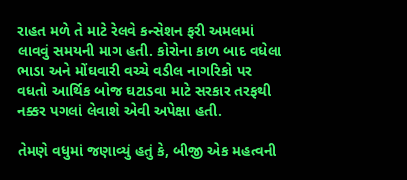રાહત મળે તે માટે રેલવે કન્સેશન ફરી અમલમાં લાવવું સમયની માગ હતી. કોરોના કાળ બાદ વધેલા ભાડા અને મોંઘવારી વચ્ચે વડીલ નાગરિકો પર વધતો આર્થિક બોજ ઘટાડવા માટે સરકાર તરફથી નક્કર પગલાં લેવાશે એવી અપેક્ષા હતી.

તેમણે વધુમાં જણાવ્યું હતું કે, બીજી એક મહત્વની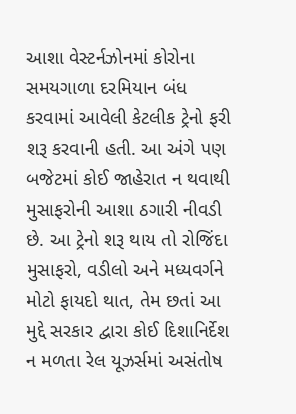આશા વેસ્ટર્નઝોનમાં કોરોના સમયગાળા દરમિયાન બંધ કરવામાં આવેલી કેટલીક ટ્રેનો ફરી શરૂ કરવાની હતી. આ અંગે પણ બજેટમાં કોઈ જાહેરાત ન થવાથી મુસાફરોની આશા ઠગારી નીવડી છે. આ ટ્રેનો શરૂ થાય તો રોજિંદા મુસાફરો, વડીલો અને મધ્યવર્ગને મોટો ફાયદો થાત, તેમ છતાં આ મુદ્દે સરકાર દ્વારા કોઈ દિશાનિર્દેશ ન મળતા રેલ યૂઝર્સમાં અસંતોષ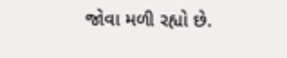જોવા મળી રહ્યો છે.